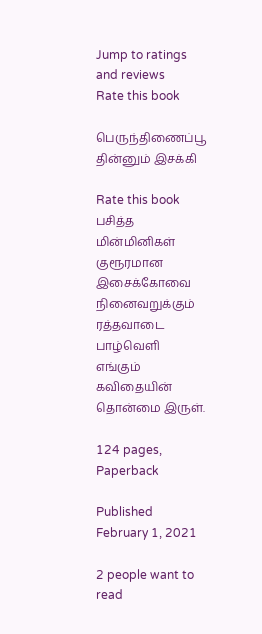Jump to ratings and reviews
Rate this book

பெருந்திணைப்பூ தின்னும் இசக்கி

Rate this book
பசித்த மின்மினிகள் குரூரமான இசைக்கோவை நினைவறுக்கும் ரத்தவாடை பாழ்வெளி எங்கும் கவிதையின் தொன்மை இருள்.

124 pages, Paperback

Published February 1, 2021

2 people want to read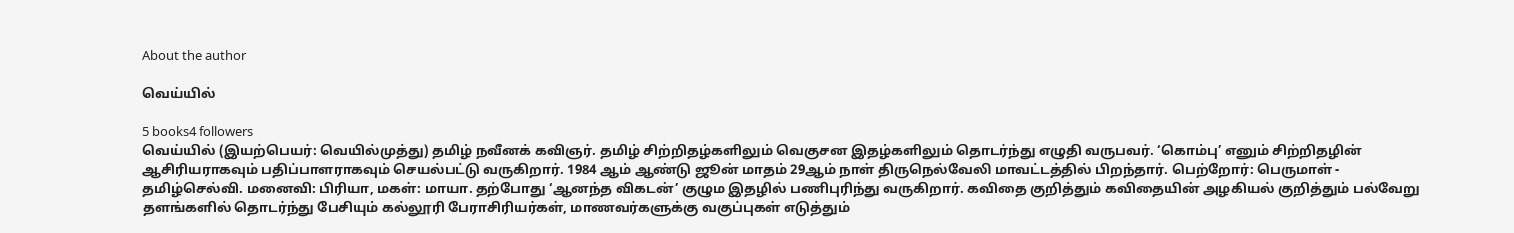About the author

வெய்யில்

5 books4 followers
வெய்யில் (இயற்பெயர்: வெயில்முத்து) தமிழ் நவீனக் கவிஞர். தமிழ் சிற்றிதழ்களிலும் வெகுசன இதழ்களிலும் தொடர்ந்து எழுதி வருபவர். ‘கொம்பு’ எனும் சிற்றிதழின் ஆசிரியராகவும் பதிப்பாளராகவும் செயல்பட்டு வருகிறார். 1984 ஆம் ஆண்டு ஜூன் மாதம் 29ஆம் நாள் திருநெல்வேலி மாவட்டத்தில் பிறந்தார். பெற்றோர்: பெருமாள் - தமிழ்செல்வி. மனைவி: பிரியா, மகள்: மாயா. தற்போது ‘ஆனந்த விகடன்’ குழும இதழில் பணிபுரிந்து வருகிறார். கவிதை குறித்தும் கவிதையின் அழகியல் குறித்தும் பல்வேறு தளங்களில் தொடர்ந்து பேசியும் கல்லூரி பேராசிரியர்கள், மாணவர்களுக்கு வகுப்புகள் எடுத்தும்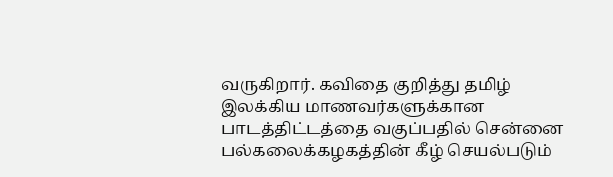வருகிறார். கவிதை குறித்து தமிழ் இலக்கிய மாணவர்களுக்கான பாடத்திட்டத்தை வகுப்பதில் சென்னை பல்கலைக்கழகத்தின் கீழ் செயல்படும்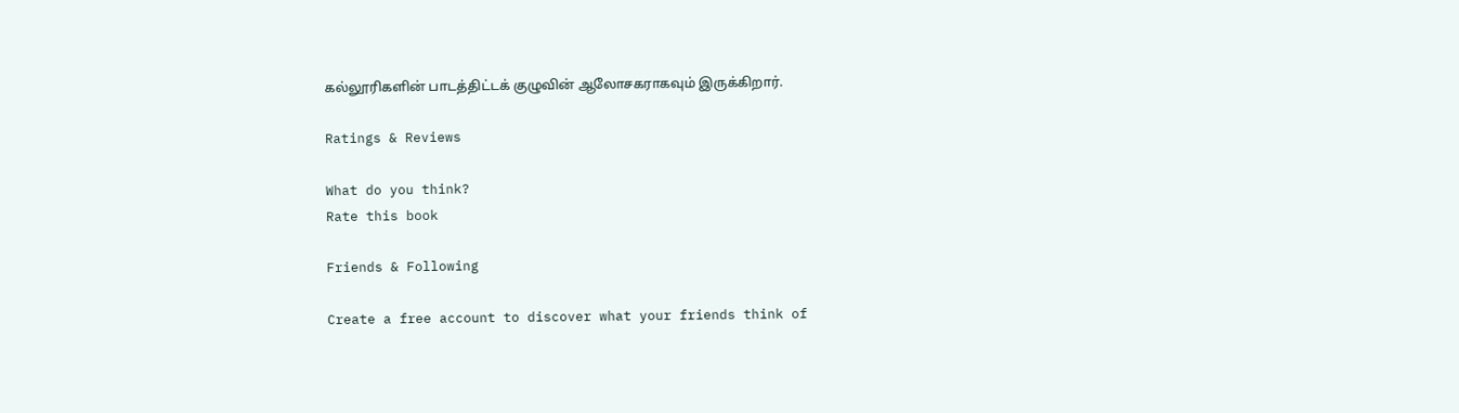கல்லூரிகளின் பாடத்திட்டக் குழுவின் ஆலோசகராகவும் இருக்கிறார்.

Ratings & Reviews

What do you think?
Rate this book

Friends & Following

Create a free account to discover what your friends think of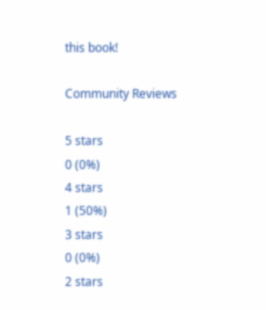this book!

Community Reviews

5 stars
0 (0%)
4 stars
1 (50%)
3 stars
0 (0%)
2 stars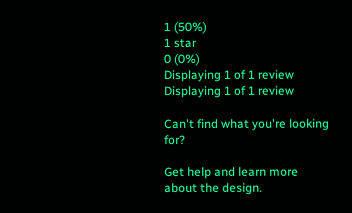1 (50%)
1 star
0 (0%)
Displaying 1 of 1 review
Displaying 1 of 1 review

Can't find what you're looking for?

Get help and learn more about the design.